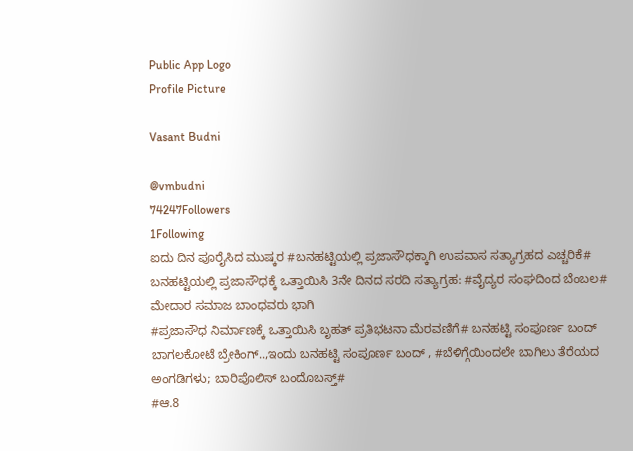Public App Logo
Profile Picture

Vasant Budni

@vmbudni
74247Followers
1Following
ಐದು ದಿನ ಪೂರೈಸಿದ ಮುಷ್ಕರ #ಬನಹಟ್ಟಿಯಲ್ಲಿ ಪ್ರಜಾಸೌಧಕ್ಕಾಗಿ ಉಪವಾಸ ಸತ್ಯಾಗ್ರಹದ ಎಚ್ಚರಿಕೆ#
ಬನಹಟ್ಟಿಯಲ್ಲಿ ಪ್ರಜಾಸೌಧಕ್ಕೆ ಒತ್ತಾಯಿಸಿ 3ನೇ ದಿನದ ಸರದಿ ಸತ್ಯಾಗ್ರಹ: #ವೈದ್ಯರ ಸಂಘದಿಂದ ಬೆಂಬಲ# ಮೇದಾರ ಸಮಾಜ ಬಾಂಧವರು ಭಾಗಿ
#ಪ್ರಜಾಸೌಧ ನಿರ್ಮಾಣಕ್ಕೆ ಒತ್ತಾಯಿಸಿ ಬೃಹತ್ ಪ್ರತಿಭಟನಾ ಮೆರವಣಿಗೆ# ಬನಹಟ್ಟಿ ಸಂಪೂರ್ಣ ಬಂದ್
ಬಾಗಲಕೋಟೆ ಬ್ರೇಕಿಂಗ್..,ಇಂದು ಬನಹಟ್ಟಿ ಸಂಪೂರ್ಣ ಬಂದ್ , #ಬೆಳಿಗ್ಗೆಯಿಂದಲೇ ಬಾಗಿಲು ತೆರೆಯದ ಅಂಗಡಿಗಳು; ಬಾರಿಪೊಲಿಸ್ ಬಂದೊಬಸ್ತ್#
#ಆ.8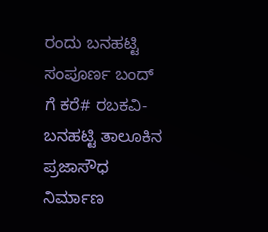ರಂದು ಬನಹಟ್ಟಿ ಸಂಪೂರ್ಣ ಬಂದ್ ಗೆ ಕರೆ# ರಬಕವಿ-ಬನಹಟ್ಟಿ ತಾಲೂಕಿನ ಪ್ರಜಾಸೌಧ ನಿರ್ಮಾಣ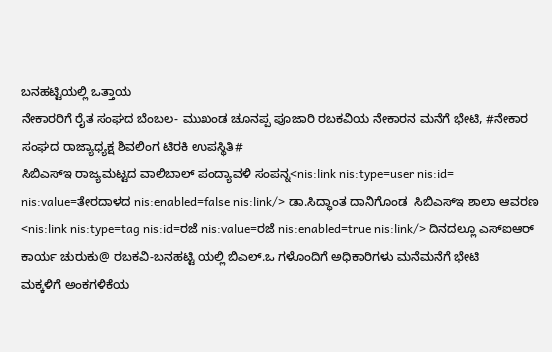ಬನಹಟ್ಟಿಯಲ್ಲಿ ಒತ್ತಾಯ
ನೇಕಾರರಿಗೆ ರೈತ ಸಂಘದ ಬೆಂಬಲ- ಮುಖಂಡ ಚೂನಪ್ಪ ಪೂಜಾರಿ ರಬಕವಿಯ ನೇಕಾರನ ಮನೆಗೆ ಭೇಟಿ, #ನೇಕಾರ ಸಂಘದ ರಾಜ್ಯಾಧ್ಯಕ್ಷ ಶಿವಲಿಂಗ ಟಿರಕಿ ಉಪಸ್ಥಿತಿ#
ಸಿಬಿಎಸ್ಇ ರಾಜ್ಯಮಟ್ಟದ ವಾಲಿಬಾಲ್ ಪಂದ್ಯಾವಳಿ ಸಂಪನ್ನ<nis:link nis:type=user nis:id= nis:value=ತೇರದಾಳದ nis:enabled=false nis:link/> ಡಾ.ಸಿದ್ಧಾಂತ ದಾನಿಗೊಂಡ  ಸಿಬಿಎಸ್ಇ ಶಾಲಾ ಆವರಣ
<nis:link nis:type=tag nis:id=ರಜೆ nis:value=ರಜೆ nis:enabled=true nis:link/> ದಿನದಲ್ಲೂ ಎಸ್‌ಐಆರ್ ಕಾರ್ಯ ಚುರುಕು@ ರಬಕವಿ-ಬನಹಟ್ಟಿ ಯಲ್ಲಿ ಬಿಎಲ್.ಒ ಗಳೊಂದಿಗೆ ಅಧಿಕಾರಿಗಳು ಮನೆಮನೆಗೆ ಭೇಟಿ
ಮಕ್ಕಳಿಗೆ ಅಂಕಗಳಿಕೆಯ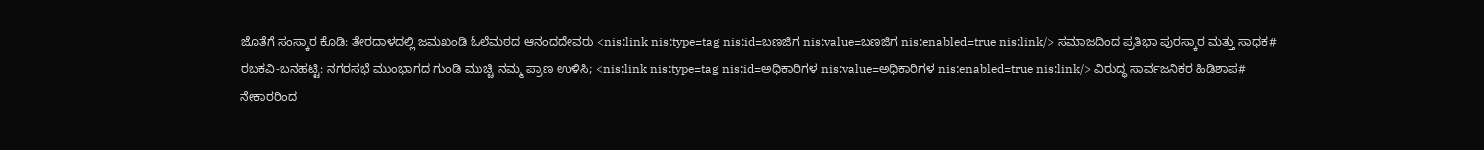ಜೊತೆಗೆ ಸಂಸ್ಕಾರ ಕೊಡಿ: ತೇರದಾಳದಲ್ಲಿ ಜಮಖಂಡಿ ಓಲೆಮಠದ ಆನಂದದೇವರು <nis:link nis:type=tag nis:id=ಬಣಜಿಗ nis:value=ಬಣಜಿಗ nis:enabled=true nis:link/> ಸಮಾಜದಿಂದ ಪ್ರತಿಭಾ ಪುರಸ್ಕಾರ ಮತ್ತು ಸಾಧಕ#
ರಬಕವಿ-ಬನಹಟ್ಟಿ: ನಗರಸಭೆ ಮುಂಭಾಗದ ಗುಂಡಿ ಮುಚ್ಚಿ ನಮ್ಮ ಪ್ರಾಣ ಉಳಿಸಿ; <nis:link nis:type=tag nis:id=ಅಧಿಕಾರಿಗಳ nis:value=ಅಧಿಕಾರಿಗಳ nis:enabled=true nis:link/> ವಿರುದ್ಧ ಸಾರ್ವಜನಿಕರ ಹಿಡಿಶಾಪ#
ನೇಕಾರರಿಂದ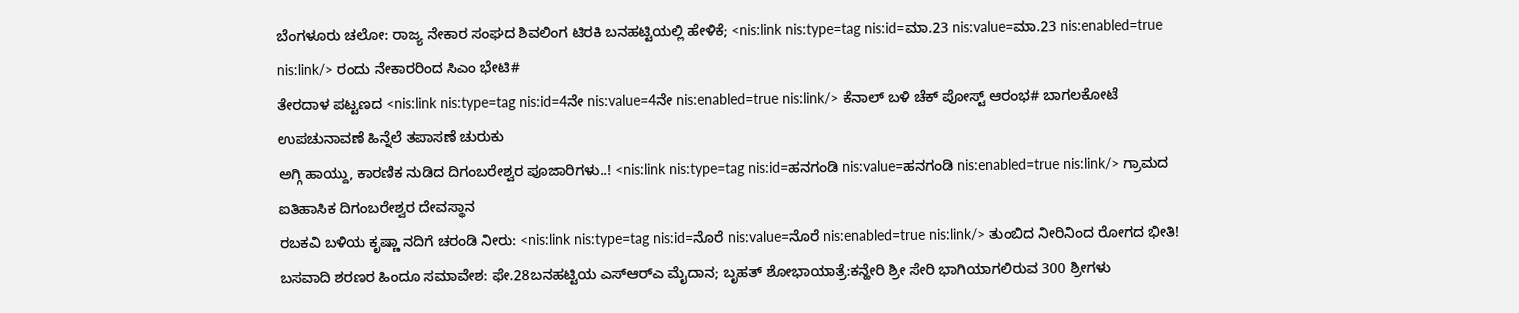ಬೆಂಗಳೂರು ಚಲೋ: ರಾಜ್ಯ ನೇಕಾರ ಸಂಘದ ಶಿವಲಿಂಗ ಟಿರಕಿ ಬನಹಟ್ಟಿಯಲ್ಲಿ ಹೇಳಿಕೆ; <nis:link nis:type=tag nis:id=ಮಾ.23 nis:value=ಮಾ.23 nis:enabled=true nis:link/> ರಂದು ನೇಕಾರರಿಂದ ಸಿಎಂ ಭೇಟಿ#
ತೇರದಾಳ ಪಟ್ಟಣದ <nis:link nis:type=tag nis:id=4ನೇ nis:value=4ನೇ nis:enabled=true nis:link/> ಕೆನಾಲ್ ಬಳಿ ಚೆಕ್ ಪೋಸ್ಟ್ ಆರಂಭ# ಬಾಗಲಕೋಟೆ ಉಪಚುನಾವಣೆ ಹಿನ್ನೆಲೆ ತಪಾಸಣೆ ಚುರುಕು
ಅಗ್ಗಿ ಹಾಯ್ದು, ಕಾರಣಿಕ ನುಡಿದ ದಿಗಂಬರೇಶ್ವರ ಪೂಜಾರಿಗಳು..! <nis:link nis:type=tag nis:id=ಹನಗಂಡಿ nis:value=ಹನಗಂಡಿ nis:enabled=true nis:link/> ಗ್ರಾಮದ ಐತಿಹಾಸಿಕ ದಿಗಂಬರೇಶ್ವರ ದೇವಸ್ಥಾನ
ರಬಕವಿ ಬಳಿಯ ಕೃಷ್ಣಾ ನದಿಗೆ ಚರಂಡಿ ನೀರು: <nis:link nis:type=tag nis:id=ನೊರೆ nis:value=ನೊರೆ nis:enabled=true nis:link/> ತುಂಬಿದ ನೀರಿನಿಂದ ರೋಗದ ಭೀತಿ!
ಬಸವಾದಿ ಶರಣರ ಹಿಂದೂ ಸಮಾವೇಶ: ಫೇ.28ಬನಹಟ್ಟಿಯ ಎಸ್‍ಆರ್‍ಎ ಮೈದಾನ; ಬೃಹತ್ ಶೋಭಾಯಾತ್ರೆ:ಕನ್ಹೇರಿ ಶ್ರೀ ಸೇರಿ ಭಾಗಿಯಾಗಲಿರುವ 300 ಶ್ರೀಗಳು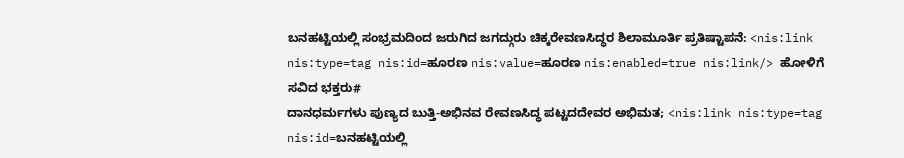ಬನಹಟ್ಟಿಯಲ್ಲಿ ಸಂಭ್ರಮದಿಂದ ಜರುಗಿದ ಜಗದ್ಗುರು ಚಿಕ್ಕರೇವಣಸಿದ್ಧರ ಶಿಲಾಮೂರ್ತಿ ಪ್ರತಿಷ್ಟಾಪನೆ: <nis:link nis:type=tag nis:id=ಹೂರಣ nis:value=ಹೂರಣ nis:enabled=true nis:link/> ಹೋಳಿಗೆ ಸವಿದ ಭಕ್ತರು#
ದಾನಧರ್ಮಗಳು ಪುಣ್ಯದ ಬುತ್ತಿ-ಅಭಿನವ ರೇವಣಸಿದ್ಧ ಪಟ್ಟದದೇವರ ಅಭಿಮತ; <nis:link nis:type=tag nis:id=ಬನಹಟ್ಟಿಯಲ್ಲಿ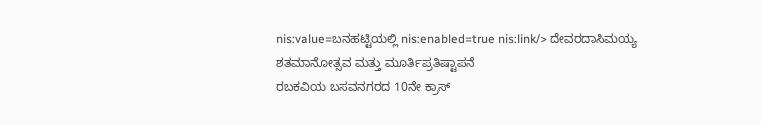nis:value=ಬನಹಟ್ಟಿಯಲ್ಲಿ nis:enabled=true nis:link/> ದೇವರದಾಸಿಮಯ್ಯ ಶತಮಾನೋತ್ಸವ ಮತ್ತು ಮೂರ್ತಿಪ್ರತಿಷ್ಟಾಪನೆ
ರಬಕವಿಯ ಬಸವನಗರದ 10ನೇ ಕ್ರಾಸ್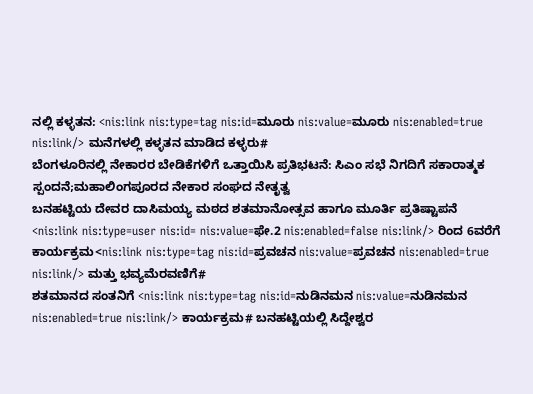ನಲ್ಲಿ ಕಳ್ಳತನ: <nis:link nis:type=tag nis:id=ಮೂರು nis:value=ಮೂರು nis:enabled=true nis:link/> ಮನೆಗಳಲ್ಲಿ ಕಳ್ಳತನ ಮಾಡಿದ ಕಳ್ಳರು#
ಬೆಂಗಳೂರಿನಲ್ಲಿ ನೇಕಾರರ ಬೇಡಿಕೆಗಳಿಗೆ ಒತ್ತಾಯಿಸಿ ಪ್ರತಿಭಟನೆ: ಸಿಎಂ ಸಭೆ ನಿಗದಿಗೆ ಸಕಾರಾತ್ಮಕ ಸ್ಪಂದನೆ;ಮಹಾಲಿಂಗಪೂರದ ನೇಕಾರ ಸಂಘದ ನೇತೃತ್ವ
ಬನಹಟ್ಟಿಯ ದೇವರ ದಾಸಿಮಯ್ಯ ಮಠದ ಶತಮಾನೋತ್ಸವ ಹಾಗೂ ಮೂರ್ತಿ ಪ್ರತಿಷ್ಟಾಪನೆ
<nis:link nis:type=user nis:id= nis:value=ಫೇ.2 nis:enabled=false nis:link/> ರಿಂದ 6ವರೆಗೆ ಕಾರ್ಯಕ್ರಮ<nis:link nis:type=tag nis:id=ಪ್ರವಚನ nis:value=ಪ್ರವಚನ nis:enabled=true nis:link/> ಮತ್ತು ಭವ್ಯಮೆರವಣಿಗೆ#
ಶತಮಾನದ ಸಂತನಿಗೆ <nis:link nis:type=tag nis:id=ನುಡಿನಮನ nis:value=ನುಡಿನಮನ nis:enabled=true nis:link/> ಕಾರ್ಯಕ್ರಮ# ಬನಹಟ್ಟಿಯಲ್ಲಿ ಸಿದ್ದೇಶ್ವರ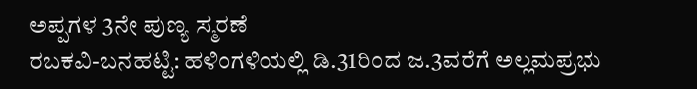ಅಪ್ಪಗಳ 3ನೇ ಪುಣ್ಯ ಸ್ಮರಣೆ
ರಬಕವಿ-ಬನಹಟ್ಟಿ: ಹಳಿಂಗಳಿಯಲ್ಲಿ ಡಿ.31ರಿಂದ ಜ.3ವರೆಗೆ ಅಲ್ಲಮಪ್ರಭು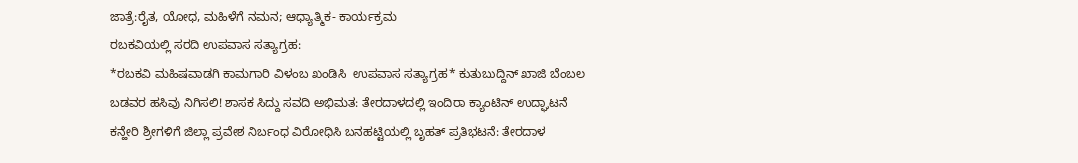ಜಾತ್ರೆ:ರೈತ, ಯೋಧ, ಮಹಿಳೆಗೆ ನಮನ; ಆಧ್ಯಾತ್ಮಿಕ- ಕಾರ್ಯಕ್ರಮ
ರಬಕವಿಯಲ್ಲಿ ಸರದಿ ಉಪವಾಸ ಸತ್ಯಾಗ್ರಹ:
*ರಬಕವಿ ಮಹಿಷವಾಡಗಿ ಕಾಮಗಾರಿ ವಿಳಂಬ ಖಂಡಿಸಿ  ಉಪವಾಸ ಸತ್ಯಾಗ್ರಹ* ಕುತುಬುದ್ದಿನ್ ಖಾಜಿ ಬೆಂಬಲ
ಬಡವರ ಹಸಿವು ನಿಗಿಸಲಿ! ಶಾಸಕ ಸಿದ್ದು ಸವದಿ ಅಭಿಮತ: ತೇರದಾಳದಲ್ಲಿ ಇಂದಿರಾ ಕ್ಯಾಂಟಿನ್ ಉದ್ಘಾಟನೆ
ಕನ್ಹೇರಿ ಶ್ರೀಗಳಿಗೆ ಜಿಲ್ಲಾ ಪ್ರವೇಶ ನಿರ್ಬಂಧ ವಿರೋಧಿಸಿ ಬನಹಟ್ಟಿಯಲ್ಲಿ ಬೃಹತ್ ಪ್ರತಿಭಟನೆ: ತೇರದಾಳ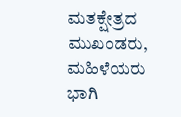ಮತಕ್ಷೇತ್ರದ ಮುಖಂಡರು, ಮಹಿಳೆಯರು ಭಾಗಿ